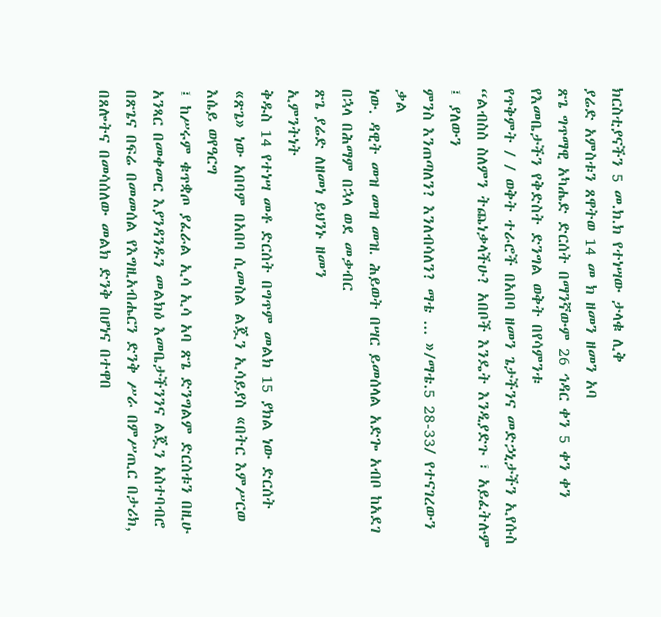ክርስቲያናችን 5 መ.ክ.ክ የተነሣው ታላቁ ሊቅ
ያሬድ አምስቱን ጸዋትወ 14 መ ክ ዘመን ዘመን አባ
ጽጌ ግጥማዊ አካሔድ ድርሰት በማንኛውም 26 ኅዳር ቀን 5 ቀን ቀን
የእመቤታችን የቅድስት ድንግል ወቅት በየሳምንቱ
የጥቅምት / / ወቅት ተራሮች በአበባ ዘመን ጌታችንና መድኃኒታችን ኢየሱስ “ልብስስ ስለምን ትጨነቃላችሁ? አበቦች እንዴት እንዲያድጉ ፣ አይፈትሉም ፤ ያለውን
ምንስ እንጠጣለን? እንለብሳለን? ማቴ ... »/ማቴ.5 28-33/ የተናገረውን ቃል
ነው. ዳዊት መዝ መዝ መዝ. ሕይወት በሣር ይመሰላል አድጐ አብቦ ከአደገ በኋላ በሕማም በኋላ ወደ መቃብር
ጽጌ ያሬድ ለዘመነ ይህንኑ ዘመን
ኢምንትነት
ቅዱስ 14 የተነሣ መቶ ድርሰት በግጥም መልክ 15 ያክል ነው ድርሰት «ጽጌ» ነው አበባም በአበባ ሲመስል ልጇን ኢሳይያስ «በትር እምሥርወ እሴይ ወየዓርግ
፤ ከሥሩም ቁጥቋጦ ያፈራል ኢሳ ኢሳ አባ ጽጌ ድንግልም ድርሰቱን በዚሁ አንጻር በመቀመር እያንዳንዱን መልክዕ እመቤታችንንና ልጇን አስተባብሮ በጽጌና በፍሬ በመመሰል የእግዚአብሔርን ድንቅ ሥራ በምሥጢር በታሪክ, በጸሎትና በመሳሰለው መልክ ድንቅ በሆነና በተዋበ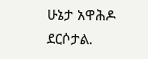ሁኔታ አዋሕዶ ደርሶታል.